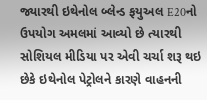જ્યારથી ઇથેનોલ બ્લેન્ડ ફયુઅલ E20નો ઉપયોગ અમલમાં આવ્યો છે ત્યારથી સોશિયલ મીડિયા પર એવી ચર્ચા શરૂ થઇ છેકે ઇથેનોલ પેટ્રોલને કારણે વાહનની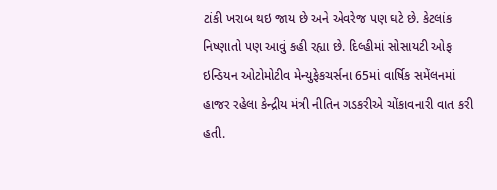ટાંકી ખરાબ થઇ જાય છે અને એવરેજ પણ ઘટે છે. કેટલાંક નિષ્ણાતો પણ આવું કહી રહ્યા છે. દિલ્હીમાં સોસાયટી ઓફ ઇન્ડિયન ઓટોમોટીવ મેન્યુફેકચર્સના 65માં વાર્ષિક સમેંલનમાં હાજર રહેલા કેન્દ્રીય મંત્રી નીતિન ગડકરીએ ચોંકાવનારી વાત કરી હતી.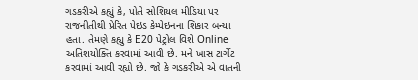ગડકરીએ કહ્યું કે, પોતે સોશિયલ મીડિયા પર રાજનીતીથી પ્રેરિત પેઇડ કેમ્પેઇનના શિકાર બન્યા હતા. તેમણે કહ્યુ કે E20 પેટ્રોલ વિશે Online અતિશયોક્તિ કરવામાં આવી છે. મને ખાસ ટાર્ગેટ કરવામાં આવી રહ્યો છે. જો કે ગડકરીએ એ વાતની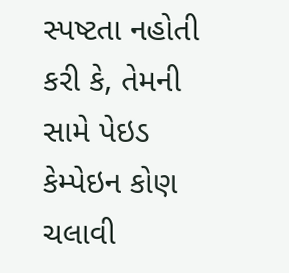સ્પષ્ટતા નહોતી કરી કે, તેમની સામે પેઇડ કેમ્પેઇન કોણ ચલાવી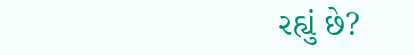રહ્યું છે?